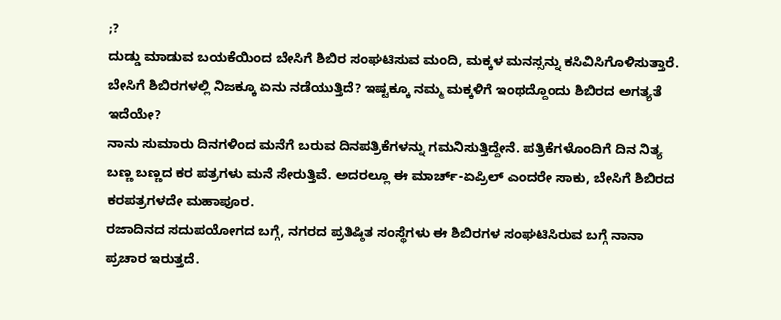;?
ದುಡ್ಡು ಮಾಡುವ ಬಯಕೆಯಿಂದ ಬೇಸಿಗೆ ಶಿಬಿರ ಸಂಘಟಿಸುವ ಮಂದಿ, ಮಕ್ಕಳ ಮನಸ್ಸನ್ನು ಕಸಿವಿಸಿಗೊಳಿಸುತ್ತಾರೆ. ಬೇಸಿಗೆ ಶಿಬಿರಗಳಲ್ಲಿ ನಿಜಕ್ಕೂ ಏನು ನಡೆಯುತ್ತಿದೆ? ಇಷ್ಟಕ್ಕೂ ನಮ್ಮ ಮಕ್ಕಳಿಗೆ ಇಂಥದ್ದೊಂದು ಶಿಬಿರದ ಅಗತ್ಯತೆ ಇದೆಯೇ?
ನಾನು ಸುಮಾರು ದಿನಗಳಿಂದ ಮನೆಗೆ ಬರುವ ದಿನಪತ್ರಿಕೆಗಳನ್ನು ಗಮನಿಸುತ್ತಿದ್ದೇನೆ. ಪತ್ರಿಕೆಗಳೊಂದಿಗೆ ದಿನ ನಿತ್ಯ ಬಣ್ಣ ಬಣ್ಣದ ಕರ ಪತ್ರಗಳು ಮನೆ ಸೇರುತ್ತಿವೆ. ಅದರಲ್ಲೂ ಈ ಮಾರ್ಚ್-ಏಪ್ರಿಲ್ ಎಂದರೇ ಸಾಕು, ಬೇಸಿಗೆ ಶಿಬಿರದ ಕರಪತ್ರಗಳದೇ ಮಹಾಪೂರ.
ರಜಾದಿನದ ಸದುಪಯೋಗದ ಬಗ್ಗೆ, ನಗರದ ಪ್ರತಿಷ್ಠಿತ ಸಂಸ್ಥೆಗಳು ಈ ಶಿಬಿರಗಳ ಸಂಘಟಿಸಿರುವ ಬಗ್ಗೆ ನಾನಾ ಪ್ರಚಾರ ಇರುತ್ತದೆ.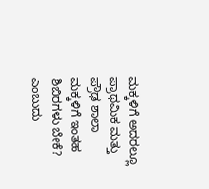ಮಕ್ಕಳಿಗೆ ಅದರಲ್ಲೂ ಪ್ರಾಥಮಿಕ ಮತ್ತು ಪ್ರೌಢ ಶಾಲಾ ಮಕ್ಕಳಿಗೆ ಇಂತಹ ಶಿಬಿರಗಳು ಬೇಕೆ? ಎಂಬುದು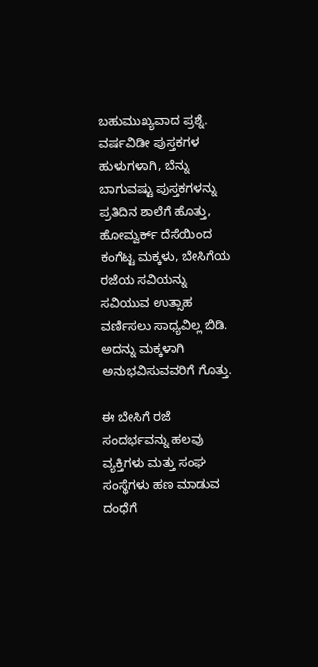ಬಹುಮುಖ್ಯವಾದ ಪ್ರಶ್ನೆ.
ವರ್ಷವಿಡೀ ಪುಸ್ತಕಗಳ ಹುಳುಗಳಾಗಿ, ಬೆನ್ನು ಬಾಗುವಷ್ಟು ಪುಸ್ತಕಗಳನ್ನು ಪ್ರತಿದಿನ ಶಾಲೆಗೆ ಹೊತ್ತು, ಹೋಮ್ವರ್ಕ್ ದೆಸೆಯಿಂದ ಕಂಗೆಟ್ಟ ಮಕ್ಕಳು, ಬೇಸಿಗೆಯ ರಜೆಯ ಸವಿಯನ್ನು ಸವಿಯುವ ಉತ್ಸಾಹ ವರ್ಣಿಸಲು ಸಾಧ್ಯವಿಲ್ಲ ಬಿಡಿ. ಅದನ್ನು ಮಕ್ಕಳಾಗಿ ಅನುಭವಿಸುವವರಿಗೆ ಗೊತ್ತು.

ಈ ಬೇಸಿಗೆ ರಜೆ ಸಂದರ್ಭವನ್ನು ಹಲವು ವ್ಯಕ್ತಿಗಳು ಮತ್ತು ಸಂಘ ಸಂಸ್ಥೆಗಳು ಹಣ ಮಾಡುವ ದಂಧೆಗೆ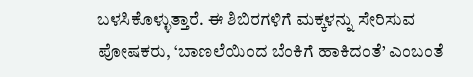ಬಳಸಿಕೊಳ್ಳುತ್ತಾರೆ. ಈ ಶಿಬಿರಗಳಿಗೆ ಮಕ್ಕಳನ್ನು ಸೇರಿಸುವ ಪೋಷಕರು, ‘ಬಾಣಲೆಯಿಂದ ಬೆಂಕಿಗೆ ಹಾಕಿದಂತೆ’ ಎಂಬಂತೆ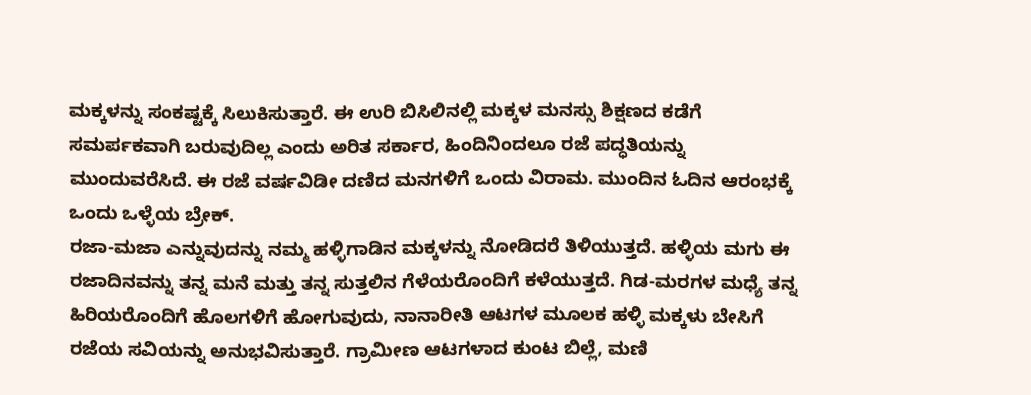ಮಕ್ಕಳನ್ನು ಸಂಕಷ್ಟಕ್ಕೆ ಸಿಲುಕಿಸುತ್ತಾರೆ. ಈ ಉರಿ ಬಿಸಿಲಿನಲ್ಲಿ ಮಕ್ಕಳ ಮನಸ್ಸು ಶಿಕ್ಷಣದ ಕಡೆಗೆ ಸಮರ್ಪಕವಾಗಿ ಬರುವುದಿಲ್ಲ ಎಂದು ಅರಿತ ಸರ್ಕಾರ, ಹಿಂದಿನಿಂದಲೂ ರಜೆ ಪದ್ಧತಿಯನ್ನು ಮುಂದುವರೆಸಿದೆ. ಈ ರಜೆ ವರ್ಷವಿಡೀ ದಣಿದ ಮನಗಳಿಗೆ ಒಂದು ವಿರಾಮ. ಮುಂದಿನ ಓದಿನ ಆರಂಭಕ್ಕೆ ಒಂದು ಒಳ್ಳೆಯ ಬ್ರೇಕ್.
ರಜಾ-ಮಜಾ ಎನ್ನುವುದನ್ನು ನಮ್ಮ ಹಳ್ಳಿಗಾಡಿನ ಮಕ್ಕಳನ್ನು ನೋಡಿದರೆ ತಿಳಿಯುತ್ತದೆ. ಹಳ್ಳಿಯ ಮಗು ಈ ರಜಾದಿನವನ್ನು ತನ್ನ ಮನೆ ಮತ್ತು ತನ್ನ ಸುತ್ತಲಿನ ಗೆಳೆಯರೊಂದಿಗೆ ಕಳೆಯುತ್ತದೆ. ಗಿಡ-ಮರಗಳ ಮಧ್ಯೆ ತನ್ನ ಹಿರಿಯರೊಂದಿಗೆ ಹೊಲಗಳಿಗೆ ಹೋಗುವುದು, ನಾನಾರೀತಿ ಆಟಗಳ ಮೂಲಕ ಹಳ್ಳಿ ಮಕ್ಕಳು ಬೇಸಿಗೆ ರಜೆಯ ಸವಿಯನ್ನು ಅನುಭವಿಸುತ್ತಾರೆ. ಗ್ರಾಮೀಣ ಆಟಗಳಾದ ಕುಂಟ ಬಿಲ್ಲೆ, ಮಣಿ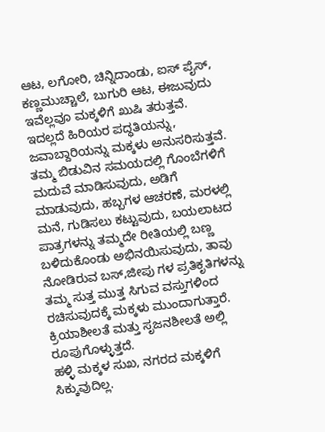ಆಟ, ಲಗೋರಿ, ಚಿನ್ನಿದಾಂಡು, ಐಸ್ ಪೈಸ್, ಕಣ್ಣಮುಚ್ಚಾಲೆ, ಬುಗುರಿ ಆಟ, ಈಜುವುದು ಇವೆಲ್ಲವೂ ಮಕ್ಕಳಿಗೆ ಖುಷಿ ತರುತ್ತವೆ.
ಇದಲ್ಲದೆ ಹಿರಿಯರ ಪದ್ಧತಿಯನ್ನು, ಜವಾಬ್ದಾರಿಯನ್ನು ಮಕ್ಕಳು ಅನುಸರಿಸುತ್ತವೆ. ತಮ್ಮ ಬಿಡುವಿನ ಸಮಯದಲ್ಲಿ ಗೊಂಬೆಗಳಿಗೆ ಮದುವೆ ಮಾಡಿಸುವುದು, ಅಡಿಗೆ ಮಾಡುವುದು, ಹಬ್ಬಗಳ ಆಚರಣೆ, ಮರಳಲ್ಲಿ ಮನೆ, ಗುಡಿಸಲು ಕಟ್ಟುವುದು, ಬಯಲಾಟದ ಪಾತ್ರಗಳನ್ನು ತಮ್ಮದೇ ರೀತಿಯಲ್ಲಿ ಬಣ್ಣ ಬಳಿದುಕೊಂಡು ಅಭಿನಯಿಸುವುದು, ತಾವು ನೋಡಿರುವ ಬಸ್,ಜೀಪು ಗಳ ಪ್ರತಿಕೃತಿಗಳನ್ನು ತಮ್ಮ ಸುತ್ತ ಮುತ್ತ ಸಿಗುವ ವಸ್ತುಗಳಿಂದ ರಚಿಸುವುದಕ್ಕೆ ಮಕ್ಕಳು ಮುಂದಾಗುತ್ತಾರೆ. ಕ್ರಿಯಾಶೀಲತೆ ಮತ್ತು ಸೃಜನಶೀಲತೆ ಅಲ್ಲಿ ರೂಪುಗೊಳ್ಳುತ್ತದೆ.
ಹಳ್ಳಿ ಮಕ್ಕಳ ಸುಖ, ನಗರದ ಮಕ್ಕಳಿಗೆ ಸಿಕ್ಕುವುದಿಲ್ಲ.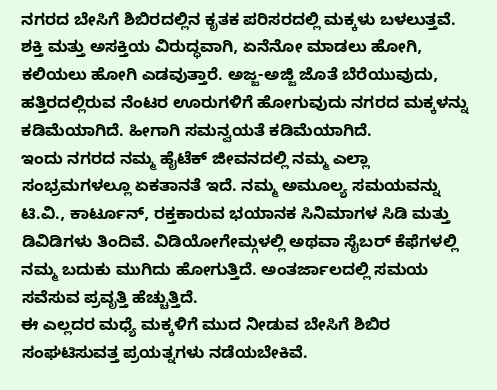ನಗರದ ಬೇಸಿಗೆ ಶಿಬಿರದಲ್ಲಿನ ಕೃತಕ ಪರಿಸರದಲ್ಲಿ ಮಕ್ಕಳು ಬಳಲುತ್ತವೆ. ಶಕ್ತಿ ಮತ್ತು ಅಸಕ್ತಿಯ ವಿರುದ್ಧವಾಗಿ, ಏನೆನೋ ಮಾಡಲು ಹೋಗಿ, ಕಲಿಯಲು ಹೋಗಿ ಎಡವುತ್ತಾರೆ. ಅಜ್ಜ-ಅಜ್ಜಿ ಜೊತೆ ಬೆರೆಯುವುದು, ಹತ್ತಿರದಲ್ಲಿರುವ ನೆಂಟರ ಊರುಗಳಿಗೆ ಹೋಗುವುದು ನಗರದ ಮಕ್ಕಳನ್ನು ಕಡಿಮೆಯಾಗಿದೆ. ಹೀಗಾಗಿ ಸಮನ್ವಯತೆ ಕಡಿಮೆಯಾಗಿದೆ.
ಇಂದು ನಗರದ ನಮ್ಮ ಹೈಟೆಕ್ ಜೀವನದಲ್ಲಿ ನಮ್ಮ ಎಲ್ಲಾ ಸಂಭ್ರಮಗಳಲ್ಲೂ ಏಕತಾನತೆ ಇದೆ. ನಮ್ಮ ಅಮೂಲ್ಯ ಸಮಯವನ್ನು ಟಿ.ವಿ., ಕಾರ್ಟೂನ್, ರಕ್ತಕಾರುವ ಭಯಾನಕ ಸಿನಿಮಾಗಳ ಸಿಡಿ ಮತ್ತು ಡಿವಿಡಿಗಳು ತಿಂದಿವೆ. ವಿಡಿಯೋಗೇಮ್ಗಳಲ್ಲಿ ಅಥವಾ ಸೈಬರ್ ಕೆಫೆಗಳಲ್ಲಿ ನಮ್ಮ ಬದುಕು ಮುಗಿದು ಹೋಗುತ್ತಿದೆ. ಅಂತರ್ಜಾಲದಲ್ಲಿ ಸಮಯ ಸವೆಸುವ ಪ್ರವೃತ್ತಿ ಹೆಚ್ಚುತ್ತಿದೆ.
ಈ ಎಲ್ಲದರ ಮಧ್ಯೆ ಮಕ್ಕಳಿಗೆ ಮುದ ನೀಡುವ ಬೇಸಿಗೆ ಶಿಬಿರ ಸಂಘಟಿಸುವತ್ತ ಪ್ರಯತ್ನಗಳು ನಡೆಯಬೇಕಿವೆ.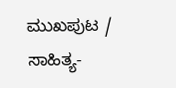ಮುಖಪುಟ /
ಸಾಹಿತ್ಯ-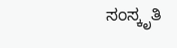ಸಂಸ್ಕೃತಿ